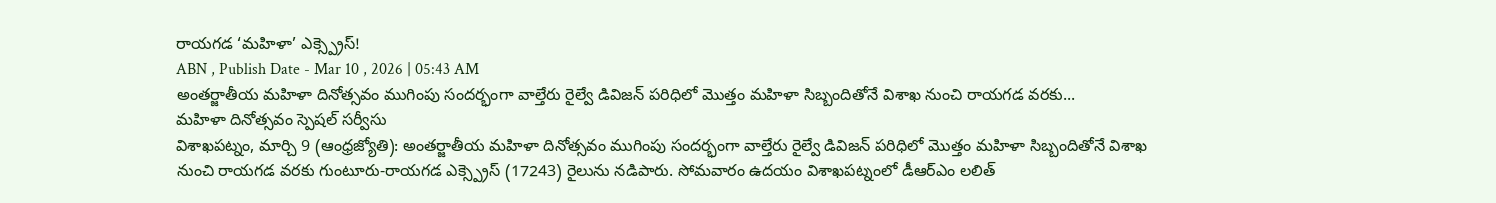రాయగడ ‘మహిళా’ ఎక్స్ప్రెస్!
ABN , Publish Date - Mar 10 , 2026 | 05:43 AM
అంతర్జాతీయ మహిళా దినోత్సవం ముగింపు సందర్భంగా వాల్తేరు రైల్వే డివిజన్ పరిధిలో మొత్తం మహిళా సిబ్బందితోనే విశాఖ నుంచి రాయగడ వరకు...
మహిళా దినోత్సవం స్పెషల్ సర్వీసు
విశాఖపట్నం, మార్చి 9 (ఆంధ్రజ్యోతి): అంతర్జాతీయ మహిళా దినోత్సవం ముగింపు సందర్భంగా వాల్తేరు రైల్వే డివిజన్ పరిధిలో మొత్తం మహిళా సిబ్బందితోనే విశాఖ నుంచి రాయగడ వరకు గుంటూరు-రాయగడ ఎక్స్ప్రెస్ (17243) రైలును నడిపారు. సోమవారం ఉదయం విశాఖపట్నంలో డీఆర్ఎం లలిత్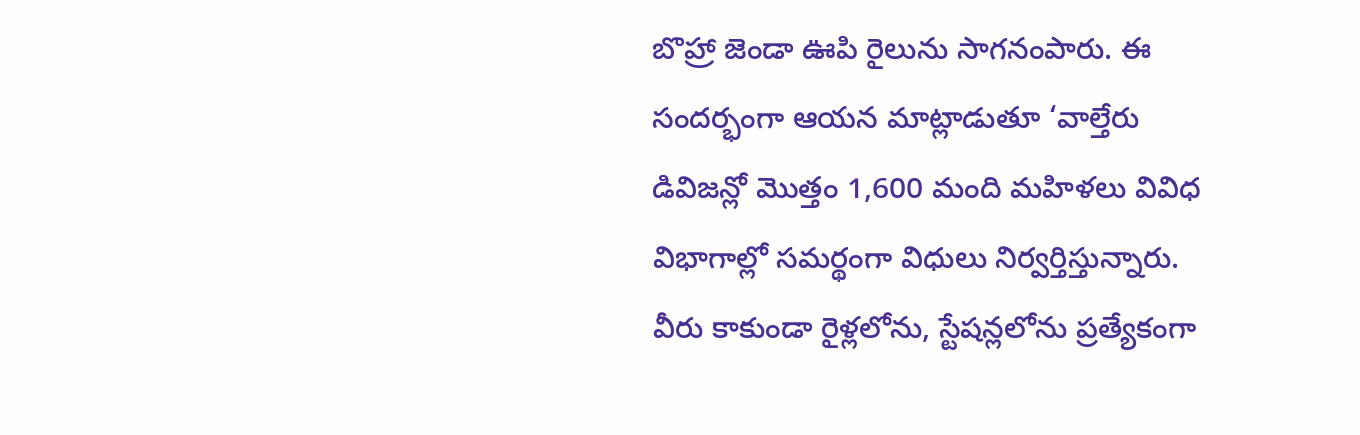బొహ్రా జెండా ఊపి రైలును సాగనంపారు. ఈ సందర్భంగా ఆయన మాట్లాడుతూ ‘వాల్తేరు డివిజన్లో మొత్తం 1,600 మంది మహిళలు వివిధ విభాగాల్లో సమర్థంగా విధులు నిర్వర్తిస్తున్నారు. వీరు కాకుండా రైళ్లలోను, స్టేషన్లలోను ప్రత్యేకంగా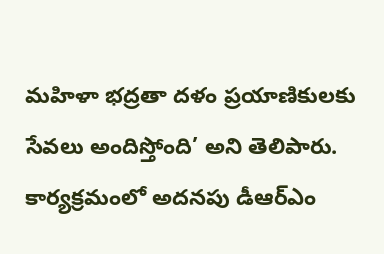మహిళా భద్రతా దళం ప్రయాణికులకు సేవలు అందిస్తోంది’ అని తెలిపారు. కార్యక్రమంలో అదనపు డీఆర్ఎం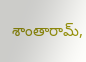శాంతారామ్,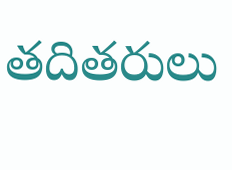తదితరులు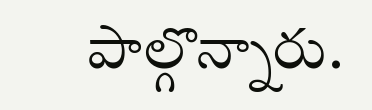పాల్గొన్నారు.